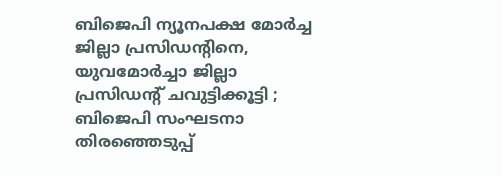ബിജെപി ന്യൂനപക്ഷ മോർച്ച ജില്ലാ പ്രസിഡന്റിനെ, യുവമോർച്ചാ ജില്ലാ പ്രസിഡന്റ് ചവുട്ടിക്കൂട്ടി ; ബിജെപി സംഘടനാ തിരഞ്ഞെടുപ്പ്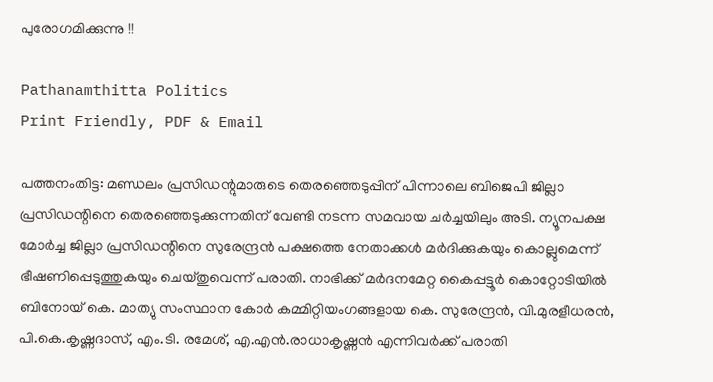പുരോഗമിക്കുന്നു !!

Pathanamthitta Politics
Print Friendly, PDF & Email

പത്തനംതിട്ട: മണ്ഡലം പ്രസിഡന്റുമാരുടെ തെരഞ്ഞെടുപ്പിന് പിന്നാലെ ബിജെപി ജില്ലാ പ്രസിഡന്റിനെ തെരഞ്ഞെടുക്കുന്നതിന് വേണ്ടി നടന്ന സമവായ ചർച്ചയിലും അടി. ന്യൂനപക്ഷ മോർച്ച ജില്ലാ പ്രസിഡന്റിനെ സുരേന്ദ്രൻ പക്ഷത്തെ നേതാക്കൾ മർദിക്കുകയും കൊല്ലുമെന്ന് ഭീഷണിപ്പെടുത്തുകയും ചെയ്തുവെന്ന് പരാതി. നാഭിക്ക് മർദനമേറ്റ കൈപ്പട്ടൂർ കൊറ്റോടിയിൽ ബിനോയ് കെ. മാത്യു സംസ്ഥാന കോർ കമ്മിറ്റിയംഗങ്ങളായ കെ. സുരേന്ദ്രൻ, വി.മുരളീധരൻ, പി.കെ.കൃഷ്ണദാസ്, എം.ടി. രമേശ്, എ.എൻ.രാധാകൃഷ്ണൻ എന്നിവർക്ക് പരാതി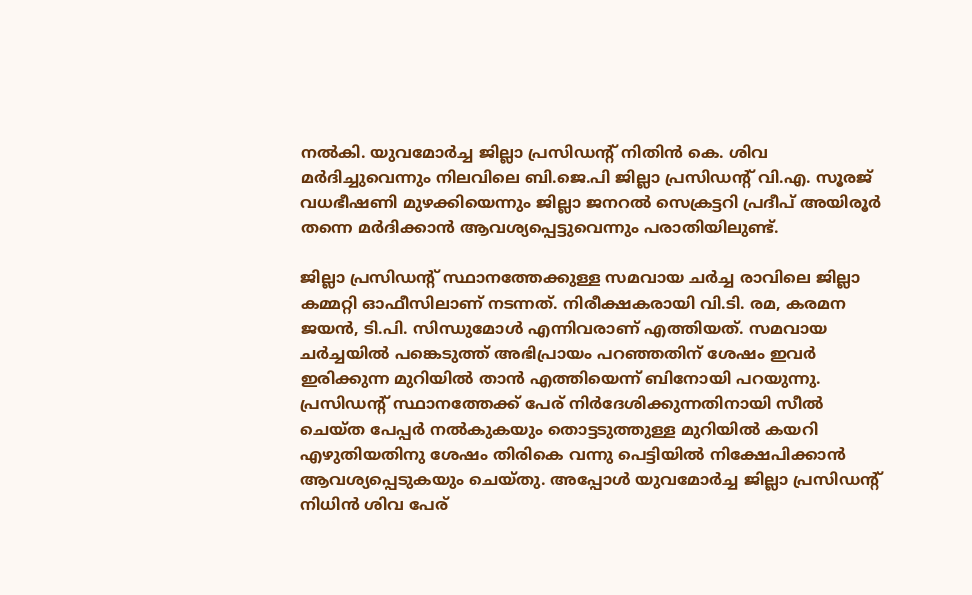നൽകി. യുവമോർച്ച ജില്ലാ പ്രസിഡന്റ് നിതിൻ കെ. ശിവ മർദിച്ചുവെന്നും നിലവിലെ ബി.ജെ.പി ജില്ലാ പ്രസിഡന്റ് വി.എ. സൂരജ് വധഭീഷണി മുഴക്കിയെന്നും ജില്ലാ ജനറൽ സെക്രട്ടറി പ്രദീപ് അയിരൂർ തന്നെ മർദിക്കാൻ ആവശ്യപ്പെട്ടുവെന്നും പരാതിയിലുണ്ട്.

ജില്ലാ പ്രസിഡന്റ് സ്ഥാനത്തേക്കുള്ള സമവായ ചർച്ച രാവിലെ ജില്ലാ കമ്മറ്റി ഓഫീസിലാണ് നടന്നത്. നിരീക്ഷകരായി വി.ടി. രമ, കരമന ജയൻ, ടി.പി. സിന്ധുമോൾ എന്നിവരാണ് എത്തിയത്. സമവായ ചർച്ചയിൽ പങ്കെടുത്ത് അഭിപ്രായം പറഞ്ഞതിന് ശേഷം ഇവർ ഇരിക്കുന്ന മുറിയിൽ താൻ എത്തിയെന്ന് ബിനോയി പറയുന്നു. പ്രസിഡന്റ് സ്ഥാനത്തേക്ക് പേര് നിർദേശിക്കുന്നതിനായി സീൽ ചെയ്ത പേപ്പർ നൽകുകയും തൊട്ടടുത്തുള്ള മുറിയിൽ കയറി എഴുതിയതിനു ശേഷം തിരികെ വന്നു പെട്ടിയിൽ നിക്ഷേപിക്കാൻ ആവശ്യപ്പെടുകയും ചെയ്തു. അപ്പോൾ യുവമോർച്ച ജില്ലാ പ്രസിഡന്റ് നിധിൻ ശിവ പേര്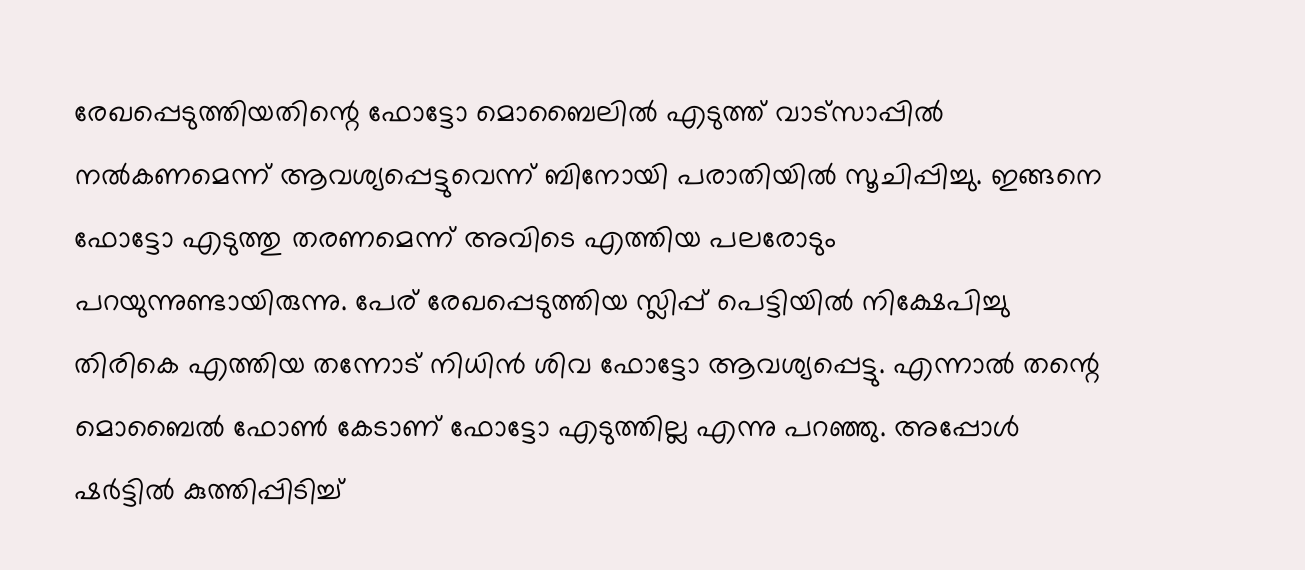രേഖപ്പെടുത്തിയതിന്റെ ഫോട്ടോ മൊബൈലിൽ എടുത്ത് വാട്‌സാപ്പിൽ നൽകണമെന്ന് ആവശ്യപ്പെട്ടുവെന്ന് ബിനോയി പരാതിയിൽ സൂചിപ്പിച്ചു. ഇങ്ങനെ ഫോട്ടോ എടുത്തു തരണമെന്ന് അവിടെ എത്തിയ പലരോടും പറയുന്നുണ്ടായിരുന്നു. പേര് രേഖപ്പെടുത്തിയ സ്ലിപ്പ് പെട്ടിയിൽ നിക്ഷേപിച്ചു തിരികെ എത്തിയ തന്നോട് നിധിൻ ശിവ ഫോട്ടോ ആവശ്യപ്പെട്ടു. എന്നാൽ തന്റെ മൊബൈൽ ഫോൺ കേടാണ് ഫോട്ടോ എടുത്തില്ല എന്നു പറഞ്ഞു. അപ്പോൾ ഷർട്ടിൽ കുത്തിപ്പിടിച്ച്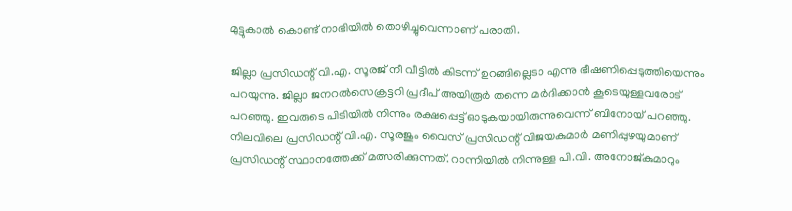മുട്ടുകാൽ കൊണ്ട് നാഭിയിൽ തൊഴിച്ചുവെന്നാണ് പരാതി.

ജില്ലാ പ്രസിഡന്റ് വി.എ. സൂരജ് നീ വീട്ടിൽ കിടന്ന് ഉറങ്ങില്ലെടാ എന്നു ഭീഷണിപ്പെടുത്തിയെന്നും പറയുന്നു. ജില്ലാ ജനറൽസെക്രട്ടറി പ്രദീപ് അയിരൂർ തന്നെ മർദിക്കാൻ കൂടെയുള്ളവരോട് പറഞ്ഞു. ഇവരുടെ പിടിയിൽ നിന്നും രക്ഷപ്പെട്ട് ഓടുകയായിരുന്നുവെന്ന് ബിനോയ് പറഞ്ഞു. നിലവിലെ പ്രസിഡന്റ് വി.എ. സൂരജും വൈസ് പ്രസിഡന്റ് വിജയകുമാർ മണിപ്പുഴയുമാണ് പ്രസിഡന്റ് സ്ഥാനത്തേക്ക് മത്സരിക്കുന്നത്. റാന്നിയിൽ നിന്നുള്ള പി.വി. അനോജ്കുമാറും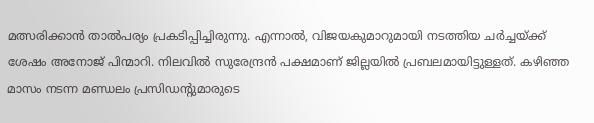മത്സരിക്കാൻ താൽപര്യം പ്രകടിപ്പിച്ചിരുന്നു. എന്നാൽ, വിജയകുമാറുമായി നടത്തിയ ചർച്ചയ്ക്ക് ശേഷം അനോജ് പിന്മാറി. നിലവിൽ സുരേന്ദ്രൻ പക്ഷമാണ് ജില്ലയിൽ പ്രബലമായിട്ടുള്ളത്. കഴിഞ്ഞ മാസം നടന്ന മണ്ഡലം പ്രസിഡന്റുമാരുടെ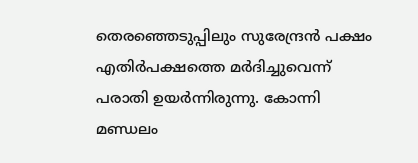തെരഞ്ഞെടുപ്പിലും സുരേന്ദ്രൻ പക്ഷം എതിർപക്ഷത്തെ മർദിച്ചുവെന്ന് പരാതി ഉയർന്നിരുന്നു. കോന്നി മണ്ഡലം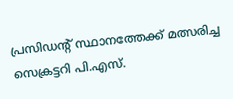പ്രസിഡന്റ് സ്ഥാനത്തേക്ക് മത്സരിച്ച സെക്രട്ടറി പി.എസ്.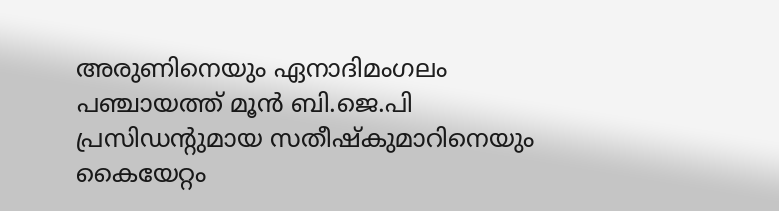അരുണിനെയും ഏനാദിമംഗലം പഞ്ചായത്ത് മൂൻ ബി.ജെ.പി പ്രസിഡന്റുമായ സതീഷ്‌കുമാറിനെയും കൈയേറ്റം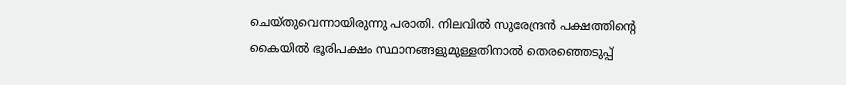ചെയ്തുവെന്നായിരുന്നു പരാതി. നിലവിൽ സുരേന്ദ്രൻ പക്ഷത്തിന്റെ കൈയിൽ ഭൂരിപക്ഷം സ്ഥാനങ്ങളുമുള്ളതിനാൽ തെരഞ്ഞെടുപ്പ്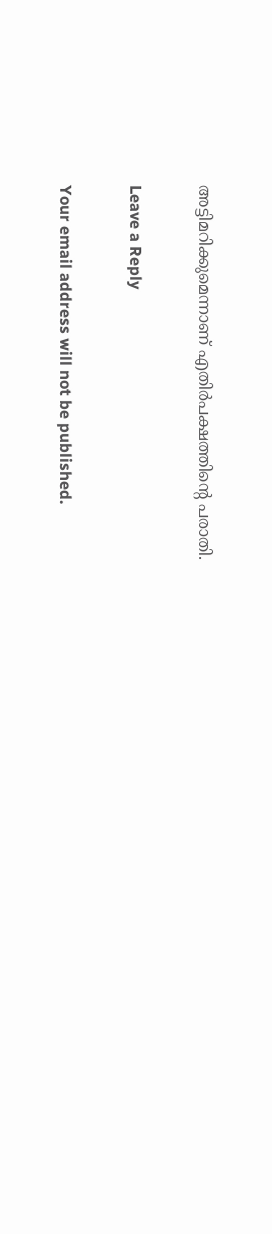അട്ടിമറിക്കുമെന്നാണ് എതിർപക്ഷത്തിന്റെ പരാതി.

Leave a Reply

Your email address will not be published.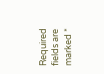Required fields are marked *